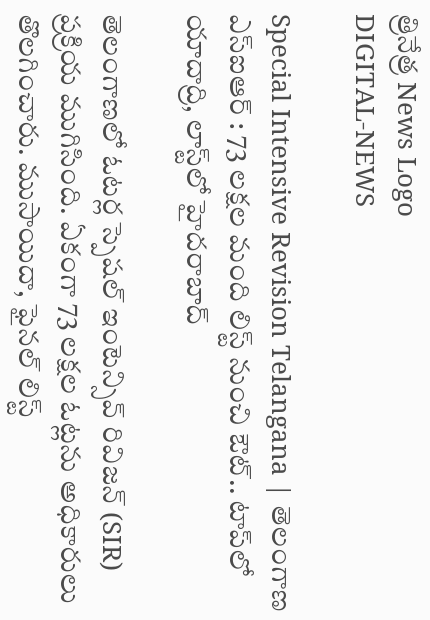త్రినేత్ర News Logo
DIGITAL-NEWS

Special Intensive Revision Telangana | తెలంగాణ ఎస్ఐఆర్ : 73 లక్షల మంది లిస్ట్ నుంచి ఔట్.. టాప్‌లో యాదాద్రి, లాస్ట్‌లో హైదరాబాద్

తెలంగాణలో ఓటర్ల స్పెషల్ ఇంటెన్సివ్ రివిజన్ (SIR) ప్రక్రియ ముగిసింది. ఏకంగా 73 లక్షల ఓట్లను అధికారులు తొలగించారు. ముసాయిదా, ఫైనల్ లిస్ట్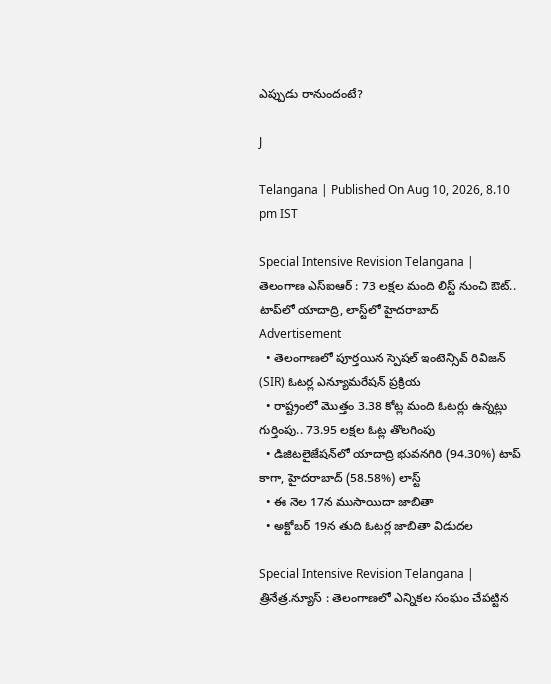ఎప్పుడు రానుందంటే?

J

Telangana | Published On Aug 10, 2026, 8.10 pm IST

Special Intensive Revision Telangana | తెలంగాణ ఎస్ఐఆర్ : 73 లక్షల మంది లిస్ట్ నుంచి ఔట్.. టాప్‌లో యాదాద్రి, లాస్ట్‌లో హైదరాబాద్
Advertisement
  • తెలంగాణలో పూర్తయిన స్పెషల్ ఇంటెన్సివ్ రివిజన్ (SIR) ఓటర్ల ఎన్యూమరేషన్ ప్రక్రియ
  • రాష్ట్రంలో మొత్తం 3.38 కోట్ల మంది ఓటర్లు ఉన్నట్లు గుర్తింపు.. 73.95 లక్షల ఓట్ల తొలగింపు
  • డిజిటలైజేషన్‌లో యాదాద్రి భువనగిరి (94.30%) టాప్ కాగా, హైదరాబాద్ (58.58%) లాస్ట్
  • ఈ నెల 17న ముసాయిదా జాబితా
  • అక్టోబర్ 19న తుది ఓటర్ల జాబితా విడుదల

Special Intensive Revision Telangana | త్రినేత్ర.న్యూస్ : తెలంగాణలో ఎన్నికల సంఘం చేపట్టిన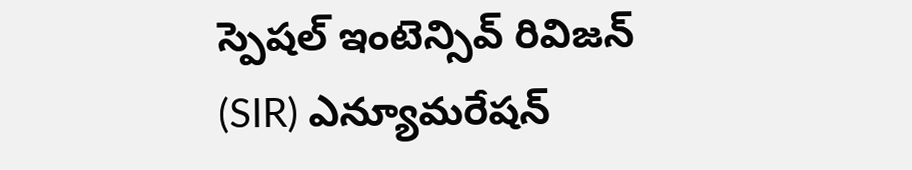స్పెషల్ ఇంటెన్సివ్ రివిజన్ (SIR) ఎన్యూమరేషన్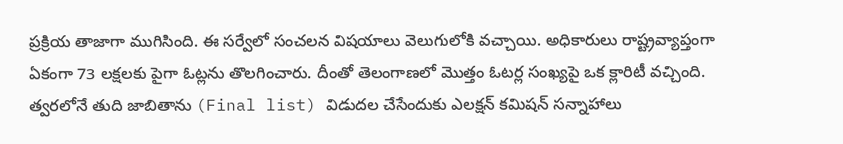ప్రక్రియ తాజాగా ముగిసింది. ఈ సర్వేలో సంచలన విషయాలు వెలుగులోకి వచ్చాయి. అధికారులు రాష్ట్రవ్యాప్తంగా ఏకంగా 73 లక్షలకు పైగా ఓట్లను తొలగించారు. దీంతో తెలంగాణలో మొత్తం ఓటర్ల సంఖ్యపై ఒక క్లారిటీ వచ్చింది. త్వరలోనే తుది జాబితాను (Final list) విడుదల చేసేందుకు ఎలక్షన్ కమిషన్ సన్నాహాలు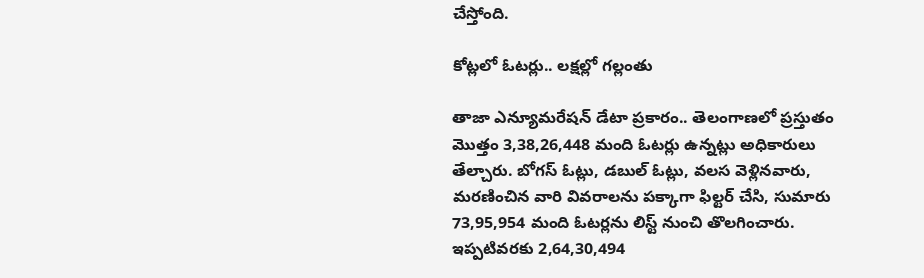చేస్తోంది.

కోట్లలో ఓటర్లు.. లక్షల్లో గల్లంతు

తాజా ఎన్యూమరేషన్ డేటా ప్రకారం.. తెలంగాణలో ప్రస్తుతం మొత్తం 3,38,26,448 మంది ఓటర్లు ఉన్నట్లు అధికారులు తేల్చారు. బోగస్ ఓట్లు, డబుల్ ఓట్లు, వలస వెళ్లినవారు, మరణించిన వారి వివరాలను పక్కాగా ఫిల్టర్ చేసి, సుమారు 73,95,954 మంది ఓటర్లను లిస్ట్ నుంచి తొలగించారు. ఇప్పటివరకు 2,64,30,494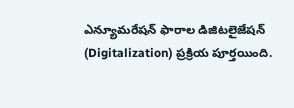ఎన్యూమరేషన్ ఫారాల డిజిటలైజేషన్ (Digitalization) ప్రక్రియ పూర్తయింది.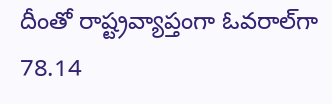దీంతో రాష్ట్రవ్యాప్తంగా ఓవరాల్‌గా 78.14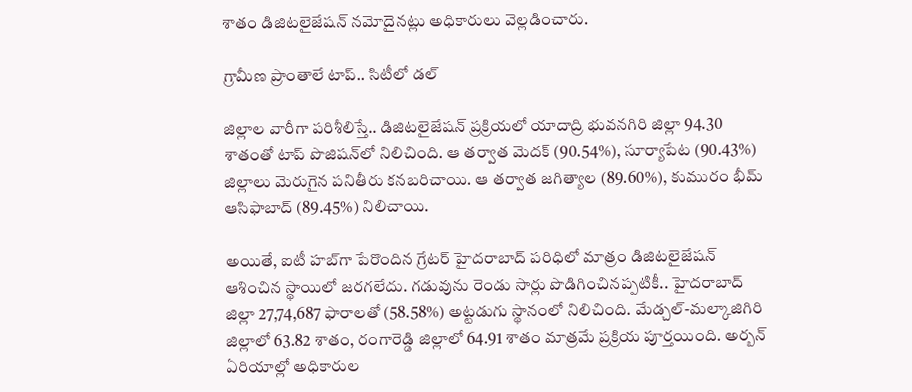శాతం డిజిటలైజేషన్ నమోదైనట్లు అధికారులు వెల్లడించారు.

గ్రామీణ ప్రాంతాలే టాప్.. సిటీలో డల్

జిల్లాల వారీగా పరిశీలిస్తే.. డిజిటలైజేషన్ ప్రక్రియలో యాదాద్రి భువనగిరి జిల్లా 94.30 శాతంతో టాప్ పొజిషన్‌లో నిలిచింది. ఆ తర్వాత మెదక్ (90.54%), సూర్యాపేట (90.43%) జిల్లాలు మెరుగైన పనితీరు కనబరిచాయి. ఆ తర్వాత జగిత్యాల (89.60%), కుమురం భీమ్ ఆసిఫాబాద్ (89.45%) నిలిచాయి.

అయితే, ఐటీ హబ్‌గా పేరొందిన గ్రేటర్ హైదరాబాద్ పరిధిలో మాత్రం డిజిటలైజేషన్ ఆశించిన స్థాయిలో జరగలేదు. గడువును రెండు సార్లు పొడిగించినప్పటికీ.. హైదరాబాద్ జిల్లా 27,74,687 ఫారాలతో (58.58%) అట్టడుగు స్థానంలో నిలిచింది. మేడ్చల్-మల్కాజిగిరి జిల్లాలో 63.82 శాతం, రంగారెడ్డి జిల్లాలో 64.91 శాతం మాత్రమే ప్రక్రియ పూర్తయింది. అర్బన్ ఏరియాల్లో అధికారుల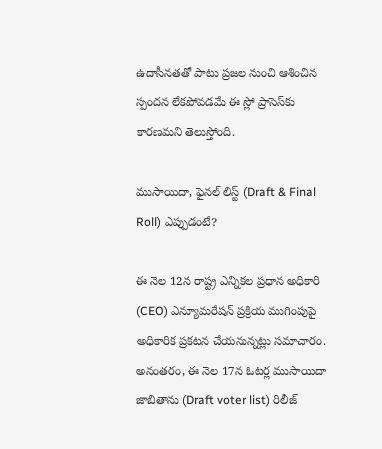ఉదాసీనతతో పాటు ప్రజల నుంచి ఆశించిన స్పందన లేకపోవడమే ఈ స్లో ప్రాసెస్‌కు కారణమని తెలుస్తోంది.

ముసాయిదా, ఫైనల్ లిస్ట్ (Draft & Final Roll) ఎప్పుడంటే?

ఈ నెల 12న రాష్ట్ర ఎన్నికల ప్రధాన అధికారి (CEO) ఎన్యూమరేషన్ ప్రక్రియ ముగింపుపై అధికారిక ప్రకటన చేయనున్నట్లు సమాచారం. అనంతరం, ఈ నెల 17న ఓటర్ల ముసాయిదా జాబితాను (Draft voter list) రిలీజ్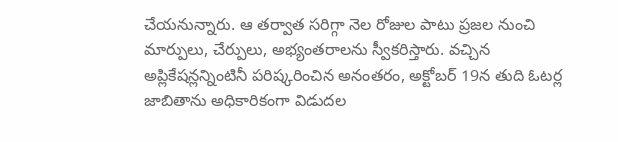చేయనున్నారు. ఆ తర్వాత సరిగ్గా నెల రోజుల పాటు ప్రజల నుంచి మార్పులు, చేర్పులు, అభ్యంతరాలను స్వీకరిస్తారు. వచ్చిన అప్లికేషన్లన్నింటినీ పరిష్కరించిన అనంతరం, అక్టోబర్ 19న తుది ఓటర్ల జాబితాను అధికారికంగా విడుదల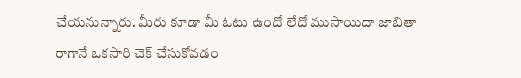చేయనున్నారు. మీరు కూడా మీ ఓటు ఉందో లేదో ముసాయిదా జాబితా రాగానే ఒకసారి చెక్ చేసుకోవడం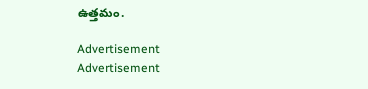ఉత్తమం.

Advertisement
Advertisement